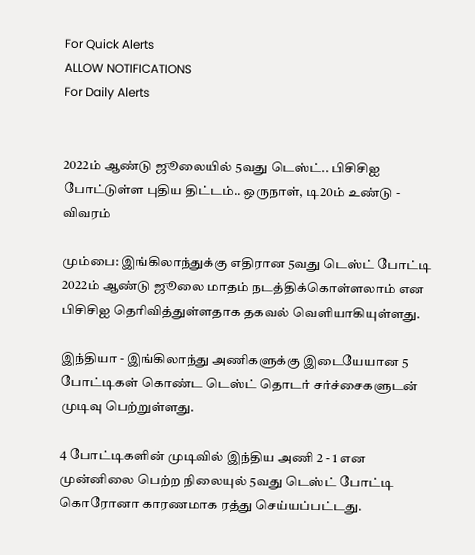For Quick Alerts
ALLOW NOTIFICATIONS
For Daily Alerts


2022ம் ஆண்டு ஜூலையில் 5வது டெஸ்ட்.. பிசிசிஐ போட்டுள்ள புதிய திட்டம்.. ஒருநாள், டி20ம் உண்டு - விவரம்

மும்பை: இங்கிலாந்துக்கு எதிரான 5வது டெஸ்ட் போட்டி 2022ம் ஆண்டு ஜூலை மாதம் நடத்திக்கொள்ளலாம் என பிசிசிஐ தெரிவித்துள்ளதாக தகவல் வெளியாகியுள்ளது.

இந்தியா - இங்கிலாந்து அணிகளுக்கு இடையேயான 5 போட்டிகள் கொண்ட டெஸ்ட் தொடர் சர்ச்சைகளுடன் முடிவு பெற்றுள்ளது.

4 போட்டிகளின் முடிவில் இந்திய அணி 2 - 1 என முன்னிலை பெற்ற நிலையுல் 5வது டெஸ்ட் போட்டி கொரோனா காரணமாக ரத்து செய்யப்பட்டது.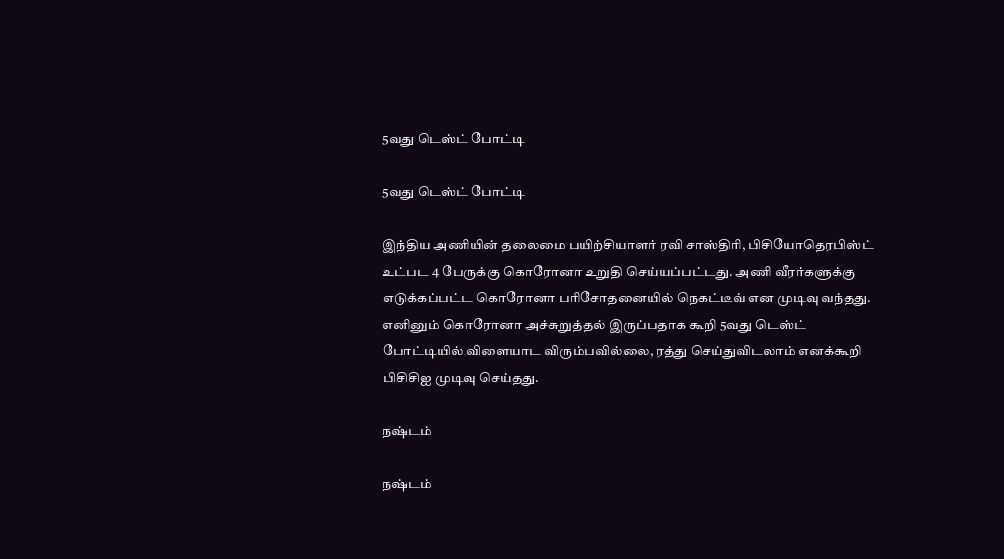5வது டெஸ்ட் போட்டி

5வது டெஸ்ட் போட்டி

இந்திய அணியின் தலைமை பயிற்சியாளர் ரவி சாஸ்திரி, பிசியோதெரபிஸ்ட் உட்பட 4 பேருக்கு கொரோனா உறுதி செய்யப்பட்டது. அணி வீரர்களுக்கு எடுக்கப்பட்ட கொரோனா பரிசோதனையில் நெகட்டீவ் என முடிவு வந்தது. எனினும் கொரோனா அச்சுறுத்தல் இருப்பதாக கூறி 5வது டெஸ்ட் போட்டியில் விளையாட விரும்பவில்லை, ரத்து செய்துவிடலாம் எனக்கூறி பிசிசிஐ முடிவு செய்தது.

நஷ்டம்

நஷ்டம்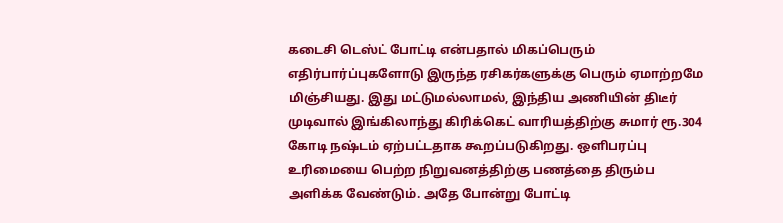கடைசி டெஸ்ட் போட்டி என்பதால் மிகப்பெரும் எதிர்பார்ப்புகளோடு இருந்த ரசிகர்களுக்கு பெரும் ஏமாற்றமே மிஞ்சியது. இது மட்டுமல்லாமல், இந்திய அணியின் திடீர் முடிவால் இங்கிலாந்து கிரிக்கெட் வாரியத்திற்கு சுமார் ரூ.304 கோடி நஷ்டம் ஏற்பட்டதாக கூறப்படுகிறது. ஒளிபரப்பு உரிமையை பெற்ற நிறுவனத்திற்கு பணத்தை திரும்ப அளிக்க வேண்டும். அதே போன்று போட்டி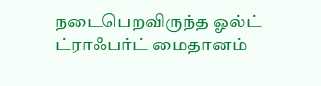நடைபெறவிருந்த ஓல்ட் ட்ராஃபர்ட் மைதானம்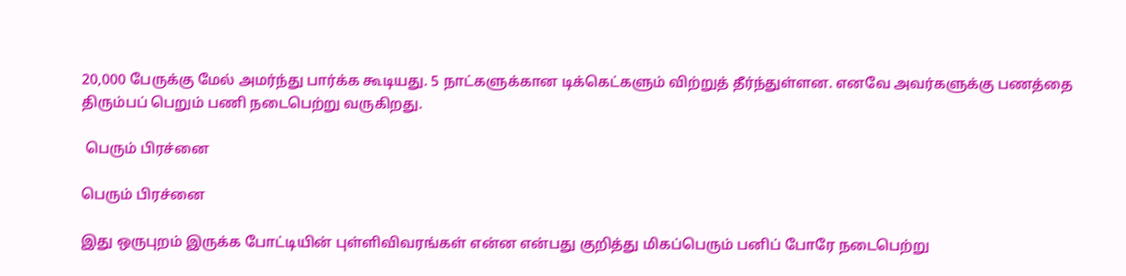20,000 பேருக்கு மேல் அமர்ந்து பார்க்க கூடியது. 5 நாட்களுக்கான டிக்கெட்களும் விற்றுத் தீர்ந்துள்ளன. எனவே அவர்களுக்கு பணத்தை திரும்பப் பெறும் பணி நடைபெற்று வருகிறது.

 பெரும் பிரச்னை

பெரும் பிரச்னை

இது ஒருபுறம் இருக்க போட்டியின் புள்ளிவிவரங்கள் என்ன என்பது குறித்து மிகப்பெரும் பனிப் போரே நடைபெற்று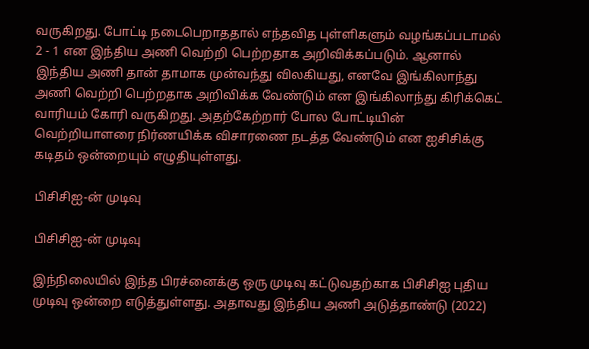வருகிறது. போட்டி நடைபெறாததால் எந்தவித புள்ளிகளும் வழங்கப்படாமல் 2 - 1 என இந்திய அணி வெற்றி பெற்றதாக அறிவிக்கப்படும். ஆனால் இந்திய அணி தான் தாமாக முன்வந்து விலகியது, எனவே இங்கிலாந்து அணி வெற்றி பெற்றதாக அறிவிக்க வேண்டும் என இங்கிலாந்து கிரிக்கெட் வாரியம் கோரி வருகிறது. அதற்கேற்றார் போல போட்டியின் வெற்றியாளரை நிர்ணயிக்க விசாரணை நடத்த வேண்டும் என ஐசிசிக்கு கடிதம் ஒன்றையும் எழுதியுள்ளது.

பிசிசிஐ-ன் முடிவு

பிசிசிஐ-ன் முடிவு

இந்நிலையில் இந்த பிரச்னைக்கு ஒரு முடிவு கட்டுவதற்காக பிசிசிஐ புதிய முடிவு ஒன்றை எடுத்துள்ளது. அதாவது இந்திய அணி அடுத்தாண்டு (2022)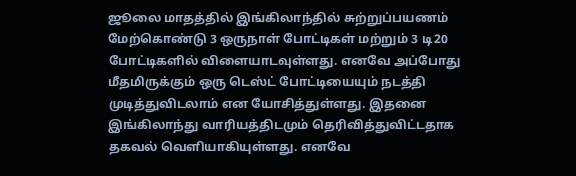ஜூலை மாதத்தில் இங்கிலாந்தில் சுற்றுப்பயணம் மேற்கொண்டு 3 ஒருநாள் போட்டிகள் மற்றும் 3 டி20 போட்டிகளில் விளையாடவுள்ளது. எனவே அப்போது மீதமிருக்கும் ஒரு டெஸ்ட் போட்டியையும் நடத்தி முடித்துவிடலாம் என யோசித்துள்ளது. இதனை இங்கிலாந்து வாரியத்திடமும் தெரிவித்துவிட்டதாக தகவல் வெளியாகியுள்ளது. எனவே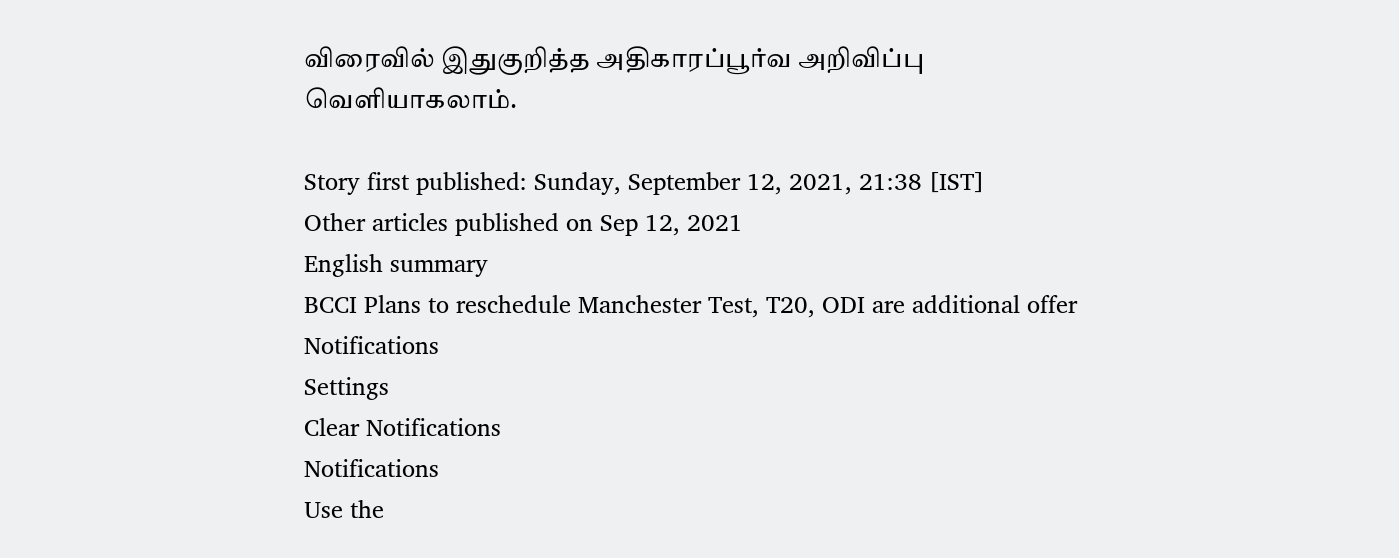விரைவில் இதுகுறித்த அதிகாரப்பூர்வ அறிவிப்பு வெளியாகலாம்.

Story first published: Sunday, September 12, 2021, 21:38 [IST]
Other articles published on Sep 12, 2021
English summary
BCCI Plans to reschedule Manchester Test, T20, ODI are additional offer
Notifications
Settings
Clear Notifications
Notifications
Use the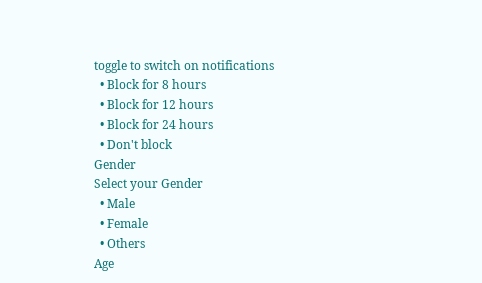toggle to switch on notifications
  • Block for 8 hours
  • Block for 12 hours
  • Block for 24 hours
  • Don't block
Gender
Select your Gender
  • Male
  • Female
  • Others
Age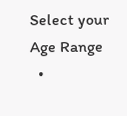Select your Age Range
  •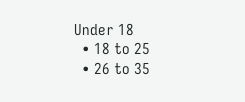Under 18
  • 18 to 25
  • 26 to 35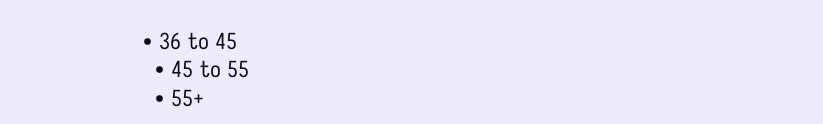• 36 to 45
  • 45 to 55
  • 55+